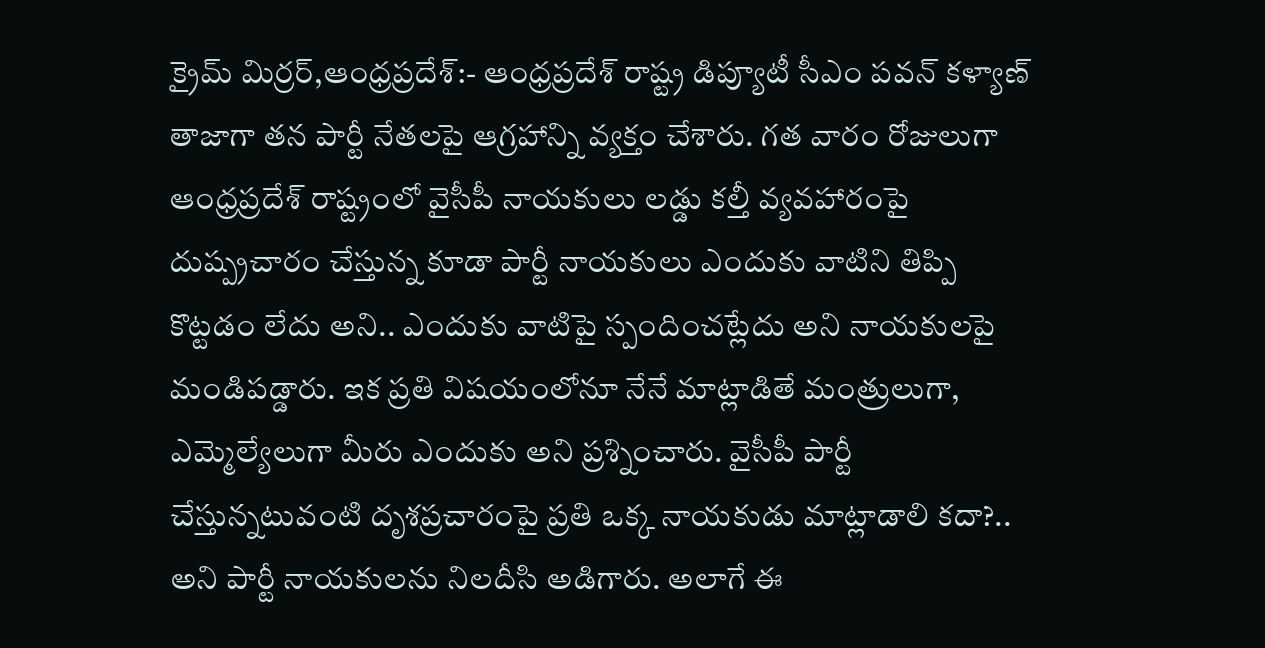క్రైమ్ మిర్రర్,ఆంధ్రప్రదేశ్:- ఆంధ్రప్రదేశ్ రాష్ట్ర డిప్యూటీ సీఎం పవన్ కళ్యాణ్ తాజాగా తన పార్టీ నేతలపై ఆగ్రహాన్ని వ్యక్తం చేశారు. గత వారం రోజులుగా ఆంధ్రప్రదేశ్ రాష్ట్రంలో వైసీపీ నాయకులు లడ్డు కల్తీ వ్యవహారంపై దుష్ప్రచారం చేస్తున్న కూడా పార్టీ నాయకులు ఎందుకు వాటిని తిప్పి కొట్టడం లేదు అని.. ఎందుకు వాటిపై స్పందించట్లేదు అని నాయకులపై మండిపడ్డారు. ఇక ప్రతి విషయంలోనూ నేనే మాట్లాడితే మంత్రులుగా, ఎమ్మెల్యేలుగా మీరు ఎందుకు అని ప్రశ్నించారు. వైసీపీ పార్టీ చేస్తున్నటువంటి దృశప్రచారంపై ప్రతి ఒక్క నాయకుడు మాట్లాడాలి కదా?.. అని పార్టీ నాయకులను నిలదీసి అడిగారు. అలాగే ఈ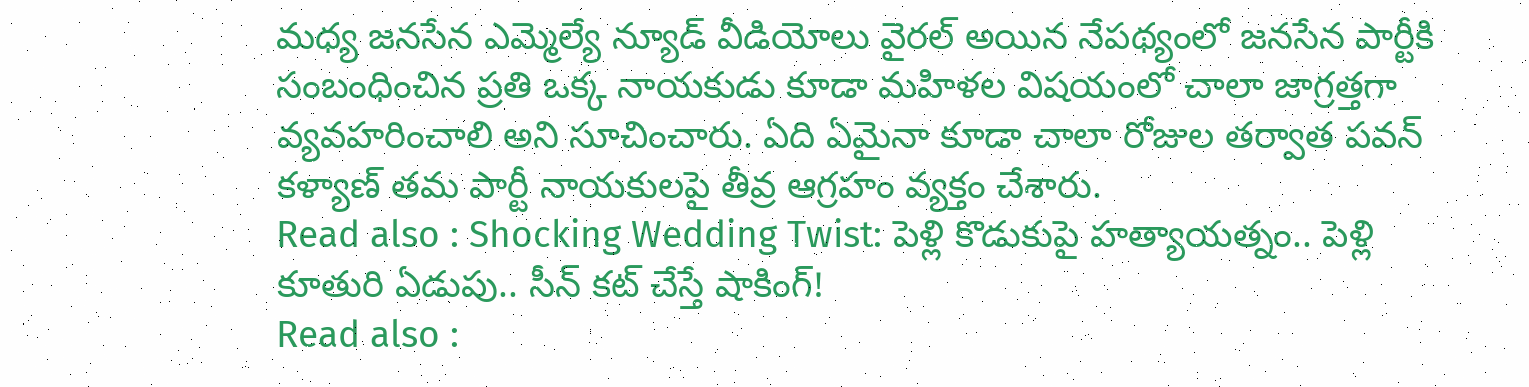మధ్య జనసేన ఎమ్మెల్యే న్యూడ్ వీడియోలు వైరల్ అయిన నేపథ్యంలో జనసేన పార్టీకి సంబంధించిన ప్రతి ఒక్క నాయకుడు కూడా మహిళల విషయంలో చాలా జాగ్రత్తగా వ్యవహరించాలి అని సూచించారు. ఏది ఏమైనా కూడా చాలా రోజుల తర్వాత పవన్ కళ్యాణ్ తమ పార్టీ నాయకులపై తీవ్ర ఆగ్రహం వ్యక్తం చేశారు.
Read also : Shocking Wedding Twist: పెళ్లి కొడుకుపై హత్యాయత్నం.. పెళ్లి కూతురి ఏడుపు.. సీన్ కట్ చేస్తే షాకింగ్!
Read also :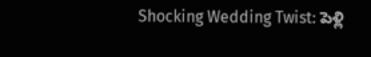Shocking Wedding Twist: పెళ్లి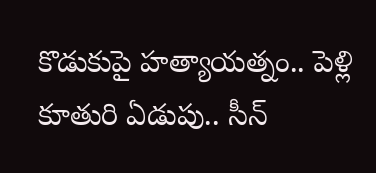కొడుకుపై హత్యాయత్నం.. పెళ్లి కూతురి ఏడుపు.. సీన్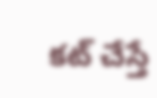కట్ చేస్తే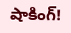షాకింగ్!